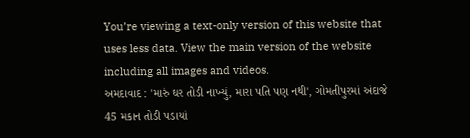You’re viewing a text-only version of this website that uses less data. View the main version of the website including all images and videos.
અમદાવાદ : 'મારું ઘર તોડી નાખ્યું, મારા પતિ પણ નથી', ગોમતીપુરમાં અંદાજે 45 મકાન તોડી પડાયાં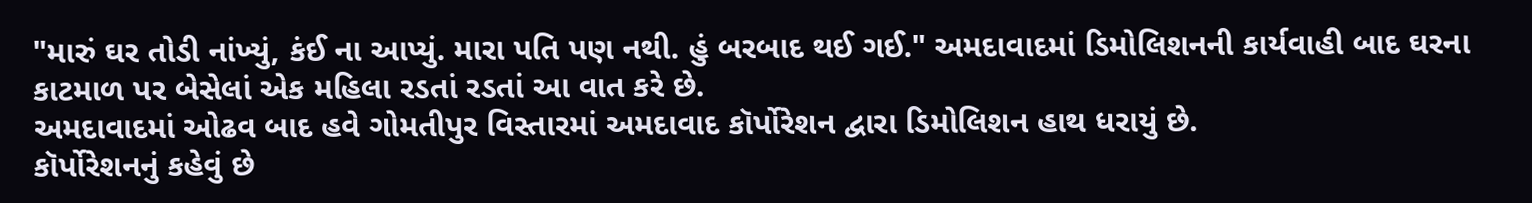"મારું ઘર તોડી નાંખ્યું, કંઈ ના આપ્યું. મારા પતિ પણ નથી. હું બરબાદ થઈ ગઈ." અમદાવાદમાં ડિમોલિશનની કાર્યવાહી બાદ ઘરના કાટમાળ પર બેસેલાં એક મહિલા રડતાં રડતાં આ વાત કરે છે.
અમદાવાદમાં ઓઢવ બાદ હવે ગોમતીપુર વિસ્તારમાં અમદાવાદ કૉર્પોરેશન દ્વારા ડિમોલિશન હાથ ધરાયું છે.
કૉર્પોરેશનનું કહેવું છે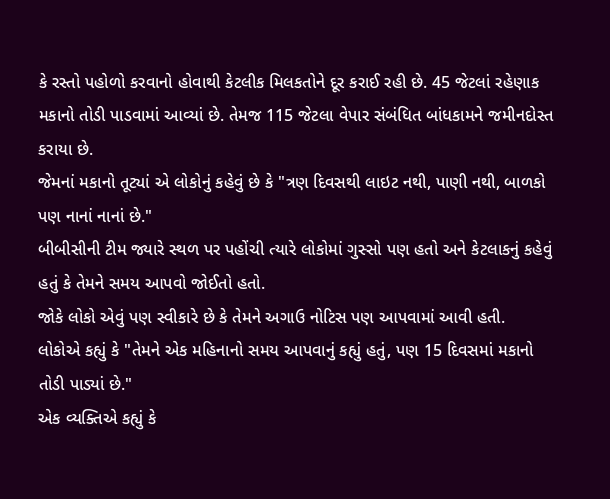કે રસ્તો પહોળો કરવાનો હોવાથી કેટલીક મિલકતોને દૂર કરાઈ રહી છે. 45 જેટલાં રહેણાક મકાનો તોડી પાડવામાં આવ્યાં છે. તેમજ 115 જેટલા વેપાર સંબંધિત બાંધકામને જમીનદોસ્ત કરાયા છે.
જેમનાં મકાનો તૂટ્યાં એ લોકોનું કહેવું છે કે "ત્રણ દિવસથી લાઇટ નથી, પાણી નથી, બાળકો પણ નાનાં નાનાં છે."
બીબીસીની ટીમ જ્યારે સ્થળ પર પહોંચી ત્યારે લોકોમાં ગુસ્સો પણ હતો અને કેટલાકનું કહેવું હતું કે તેમને સમય આપવો જોઈતો હતો.
જોકે લોકો એવું પણ સ્વીકારે છે કે તેમને અગાઉ નોટિસ પણ આપવામાં આવી હતી.
લોકોએ કહ્યું કે "તેમને એક મહિનાનો સમય આપવાનું કહ્યું હતું, પણ 15 દિવસમાં મકાનો તોડી પાડ્યાં છે."
એક વ્યક્તિએ કહ્યું કે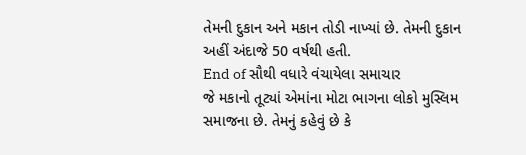તેમની દુકાન અને મકાન તોડી નાખ્યાં છે. તેમની દુકાન અહીં અંદાજે 50 વર્ષથી હતી.
End of સૌથી વધારે વંચાયેલા સમાચાર
જે મકાનો તૂટ્યાં એમાંના મોટા ભાગના લોકો મુસ્લિમ સમાજના છે. તેમનું કહેવું છે કે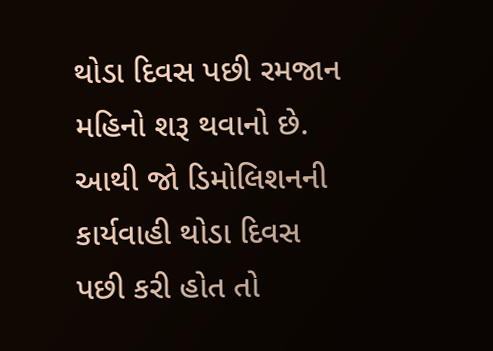થોડા દિવસ પછી રમજાન મહિનો શરૂ થવાનો છે. આથી જો ડિમોલિશનની કાર્યવાહી થોડા દિવસ પછી કરી હોત તો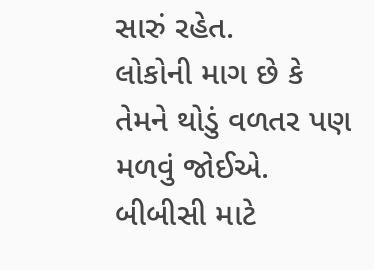સારું રહેત.
લોકોની માગ છે કે તેમને થોડું વળતર પણ મળવું જોઈએ.
બીબીસી માટે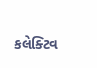કલેક્ટિવ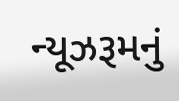ન્યૂઝરૂમનું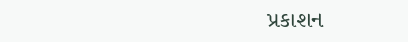પ્રકાશન